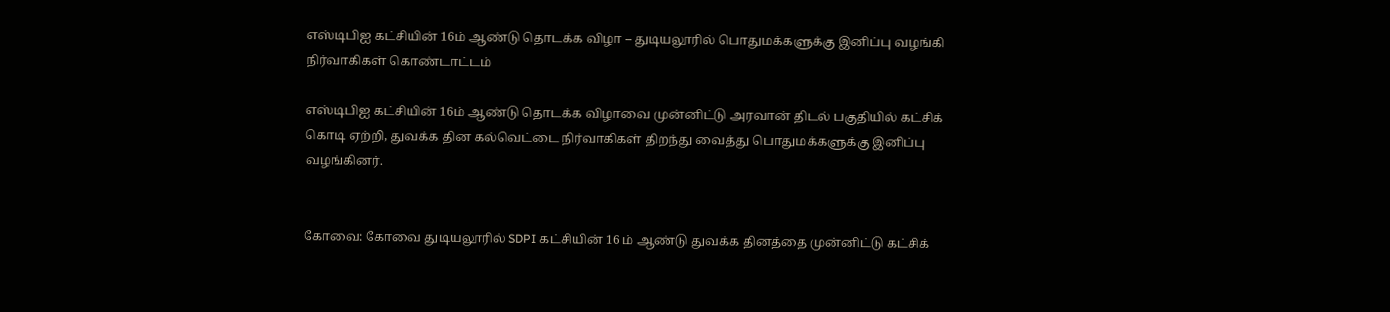எஸ்டிபிஐ கட்சியின் 16ம் ஆண்டு தொடக்க விழா – துடியலூரில் பொதுமக்களுக்கு இனிப்பு வழங்கி நிர்வாகிகள் கொண்டாட்டம்

எஸ்டிபிஐ கட்சியின் 16ம் ஆண்டு தொடக்க விழாவை முன்னிட்டு அரவான் திடல் பகுதியில் கட்சிக் கொடி ஏற்றி, துவக்க தின கல்வெட்டை நிர்வாகிகள் திறந்து வைத்து பொதுமக்களுக்கு இனிப்பு வழங்கினர்.


கோவை: கோவை துடியலூரில் SDPI கட்சியின் 16 ம் ஆண்டு துவக்க தினத்தை முன்னிட்டு கட்சிக்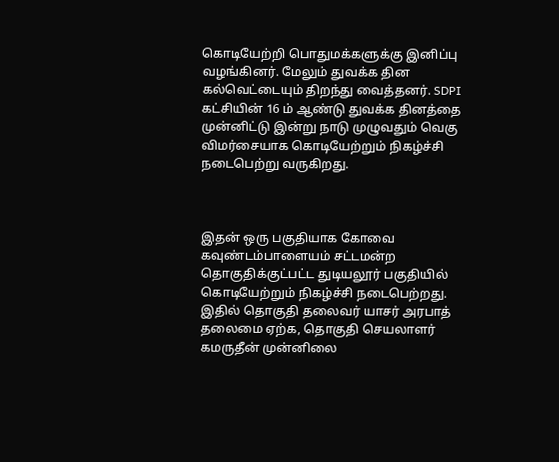கொடியேற்றி பொதுமக்களுக்கு இனிப்பு வழங்கினர். மேலும் துவக்க தின கல்வெட்டையும் திறந்து வைத்தனர். SDPI கட்சியின் 16 ம் ஆண்டு துவக்க தினத்தை முன்னிட்டு இன்று நாடு முழுவதும் வெகு விமர்சையாக கொடியேற்றும் நிகழ்ச்சி நடைபெற்று வருகிறது.



இதன் ஒரு பகுதியாக கோவை கவுண்டம்பாளையம் சட்டமன்ற தொகுதிக்குட்பட்ட துடியலூர் பகுதியில் கொடியேற்றும் நிகழ்ச்சி நடைபெற்றது. இதில் தொகுதி தலைவர் யாசர் அரபாத் தலைமை ஏற்க, தொகுதி செயலாளர் கமருதீன் முன்னிலை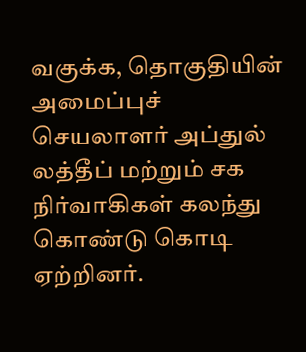வகுக்க, தொகுதியின் அமைப்புச் செயலாளர் அப்துல் லத்தீப் மற்றும் சக நிர்வாகிகள் கலந்து கொண்டு கொடி ஏற்றினர்.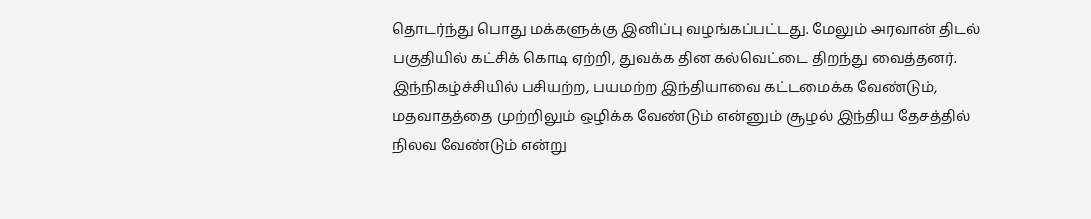தொடர்ந்து பொது மக்களுக்கு இனிப்பு வழங்கப்பட்டது. மேலும் அரவான் திடல் பகுதியில் கட்சிக் கொடி ஏற்றி, துவக்க தின கல்வெட்டை திறந்து வைத்தனர். இந்நிகழ்ச்சியில் பசியற்ற, பயமற்ற இந்தியாவை கட்டமைக்க வேண்டும், மதவாதத்தை முற்றிலும் ஒழிக்க வேண்டும் என்னும் சூழல் இந்திய தேசத்தில் நிலவ வேண்டும் என்று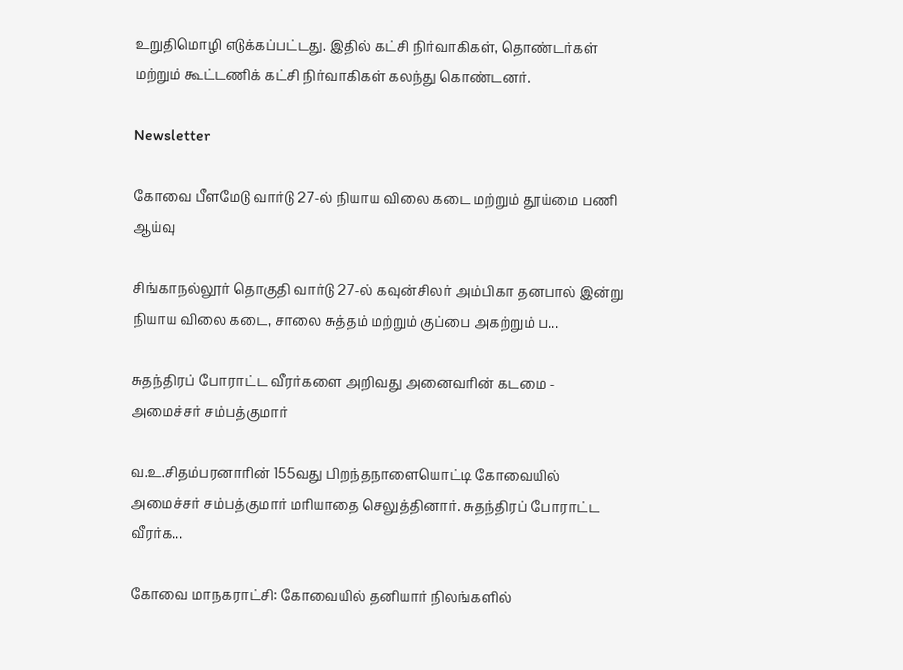உறுதிமொழி எடுக்கப்பட்டது. இதில் கட்சி நிர்வாகிகள், தொண்டர்கள் மற்றும் கூட்டணிக் கட்சி நிர்வாகிகள் கலந்து கொண்டனர்.

Newsletter

கோவை பீளமேடு வார்டு 27-ல் நியாய விலை கடை மற்றும் தூய்மை பணி ஆய்வு

சிங்காநல்லூர் தொகுதி வார்டு 27-ல் கவுன்சிலர் அம்பிகா தனபால் இன்று நியாய விலை கடை, சாலை சுத்தம் மற்றும் குப்பை அகற்றும் ப...

சுதந்திரப் போராட்ட வீரர்களை அறிவது அனைவரின் கடமை - அமைச்சர் சம்பத்குமார்

வ.உ.சிதம்பரனாரின் 155வது பிறந்தநாளையொட்டி கோவையில் அமைச்சர் சம்பத்குமார் மரியாதை செலுத்தினார். சுதந்திரப் போராட்ட வீரர்க...

கோவை மாநகராட்சி: கோவையில் தனியார் நிலங்களில்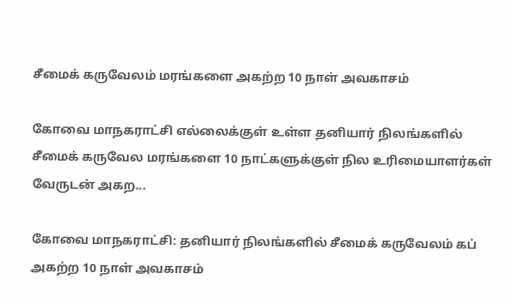சீமைக் கருவேலம் மரங்களை அகற்ற 10 நாள் அவகாசம்

கோவை மாநகராட்சி எல்லைக்குள் உள்ள தனியார் நிலங்களில் சீமைக் கருவேல மரங்களை 10 நாட்களுக்குள் நில உரிமையாளர்கள் வேருடன் அகற...

கோவை மாநகராட்சி: தனியார் நிலங்களில் சீமைக் கருவேலம் கப் அகற்ற 10 நாள் அவகாசம்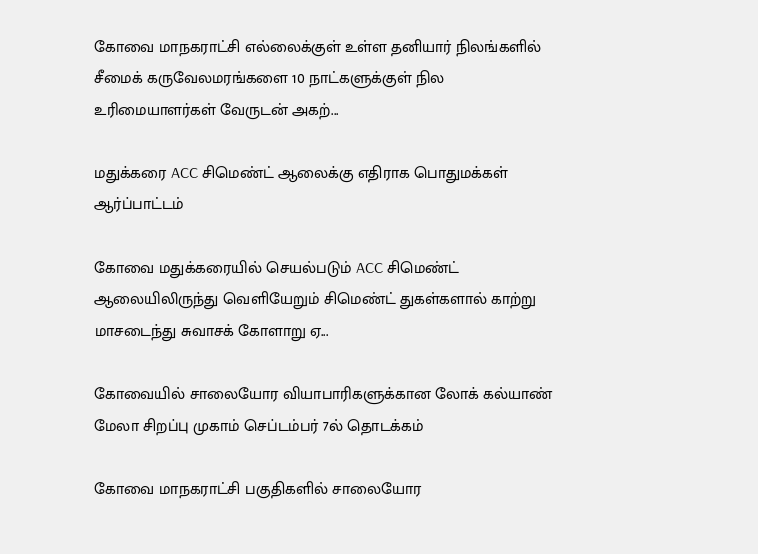கோவை மாநகராட்சி எல்லைக்குள் உள்ள தனியார் நிலங்களில் சீமைக் கருவேலமரங்களை 10 நாட்களுக்குள் நில உரிமையாளர்கள் வேருடன் அகற்...

மதுக்கரை ACC சிமெண்ட் ஆலைக்கு எதிராக பொதுமக்கள் ஆர்ப்பாட்டம்

கோவை மதுக்கரையில் செயல்படும் ACC சிமெண்ட் ஆலையிலிருந்து வெளியேறும் சிமெண்ட் துகள்களால் காற்று மாசடைந்து சுவாசக் கோளாறு ஏ...

கோவையில் சாலையோர வியாபாரிகளுக்கான லோக் கல்யாண் மேலா சிறப்பு முகாம் செப்டம்பர் 7ல் தொடக்கம்

கோவை மாநகராட்சி பகுதிகளில் சாலையோர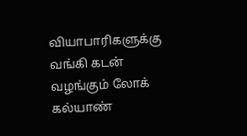வியாபாரிகளுக்கு வங்கி கடன் வழங்கும் லோக் கல்யாண்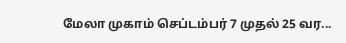மேலா முகாம் செப்டம்பர் 7 முதல் 25 வர...